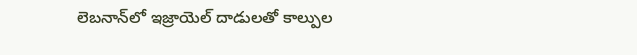లెబనాన్‌లో ఇజ్రాయెల్ దాడులతో కాల్పుల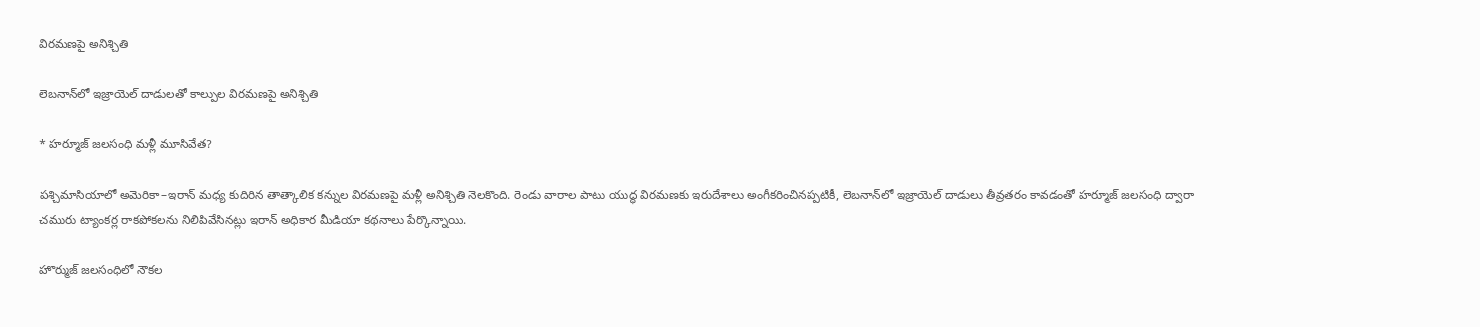విరమణపై అనిశ్చితి

లెబనాన్‌లో ఇజ్రాయెల్ దాడులతో కాల్పుల విరమణపై అనిశ్చితి

* హర్మూజ్ జలసంధి మళ్లీ మూసివేత?

పశ్చిమాసియాలో అమెరికా–ఇరాన్ మధ్య కుదిరిన తాత్కాలిక కన్నుల విరమణపై మళ్లీ అనిశ్చితి నెలకొంది. రెండు వారాల పాటు యుద్ధ విరమణకు ఇరుదేశాలు అంగీకరించినప్పటికీ, లెబనాన్‌లో ఇజ్రాయెల్ దాడులు తీవ్రతరం కావడంతో హర్మూజ్ జలసంధి ద్వారా చమురు ట్యాంకర్ల రాకపోకలను నిలిపివేసినట్లు ఇరాన్ అధికార మీడియా కథనాలు పేర్కొన్నాయి.

హొర్ముజ్‌ జలసంధిలో నౌకల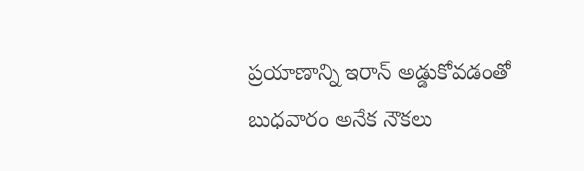ప్రయాణాన్ని ఇరాన్‌ అడ్డుకోవడంతో బుధవారం అనేక నౌకలు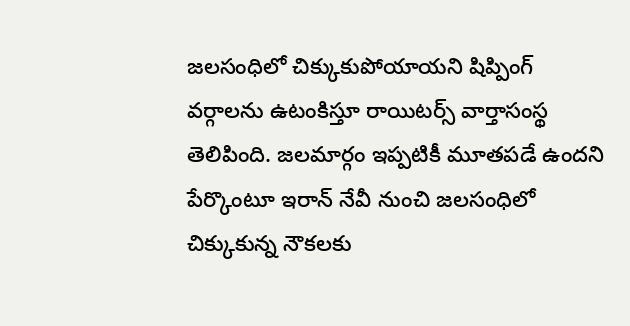జలసంధిలో చిక్కుకుపోయాయని షిప్పింగ్‌ వర్గాలను ఉటంకిస్తూ రాయిటర్స్‌ వార్తాసంస్థ తెలిపింది. జలమార్గం ఇప్పటికీ మూతపడే ఉందని పేర్కొంటూ ఇరాన్‌ నేవీ నుంచి జలసంధిలో చిక్కుకున్న నౌకలకు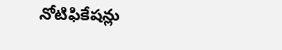నోటిఫికేషన్లు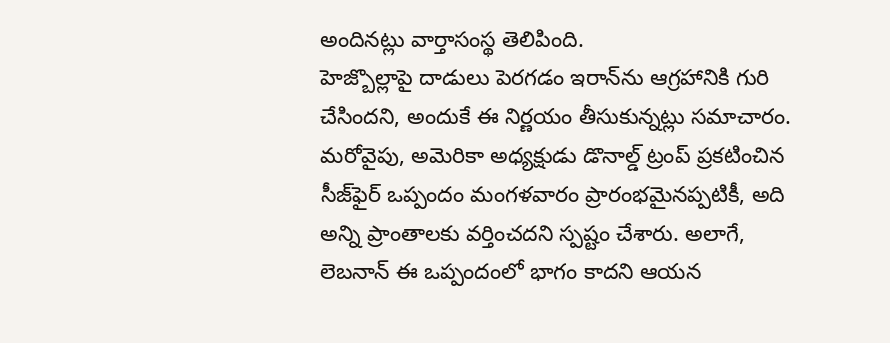అందినట్లు వార్తాసంస్థ తెలిపింది.
హెజ్బొల్లాపై దాడులు పెరగడం ఇరాన్‌ను ఆగ్రహానికి గురి చేసిందని, అందుకే ఈ నిర్ణయం తీసుకున్నట్లు సమాచారం.
మరోవైపు, అమెరికా అధ్యక్షుడు డొనాల్డ్ ట్రంప్ ప్రకటించిన సీజ్‌ఫైర్ ఒప్పందం మంగళవారం ప్రారంభమైనప్పటికీ, అది అన్ని ప్రాంతాలకు వర్తించదని స్పష్టం చేశారు. అలాగే, లెబనాన్ ఈ ఒప్పందంలో భాగం కాదని ఆయన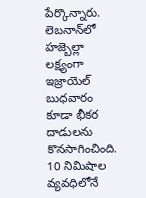పేర్కొన్నారు.   లెబనాన్‌‌లో హజ్బెల్లా లక్ష్యంగా ఇజ్రాయెల్ బుధవారం కూడా భీకర దాడులను కొనసాగించింది. 10 నిమిషాల వ్యవధిలోనే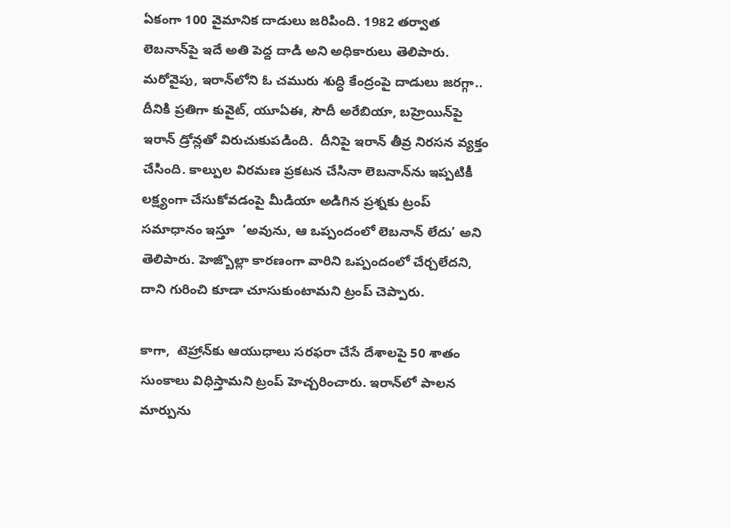ఏకంగా 100 వైమానిక దాడులు జరిపింది. 1982 తర్వాత లెబనాన్‌పై ఇదే అతి పెద్ద దాడి అని అధికారులు తెలిపారు.
మరోవైపు, ఇరాన్‌లోని ఓ చమురు శుద్ధి కేంద్రంపై దాడులు జరగ్గా.. దీనికి ప్రతిగా కువైట్‌, యూఏఈ, సౌదీ అరేబియా, బహ్రెయిన్‌పై ఇరాన్‌ డ్రోన్లతో విరుచుకుపడింది.  దీనిపై ఇరాన్ తీవ్ర నిరసన వ్యక్తం చేసింది. కాల్పుల విరమణ ప్రకటన చేసినా లెబనాన్‌ను ఇప్పటికీ లక్ష్యంగా చేసుకోవడంపై మీడియా అడిగిన ప్రశ్నకు ట్రంప్ సమాధానం ఇస్తూ  ‘అవును, ఆ ఒప్పందంలో లెబనాన్ లేదు’ అని తెలిపారు. హెజ్బొల్లా కారణంగా వారిని ఒప్పందంలో చేర్చలేదని, దాని గురించి కూడా చూసుకుంటామని ట్రంప్ చెప్పారు.

కాగా,  టెహ్రాన్‌కు ఆయుధాలు సరఫరా చేసే దేశాలపై 50 శాతం సుంకాలు విధిస్తామని ట్రంప్ హెచ్చరించారు. ఇరాన్‌లో పాలన మార్పును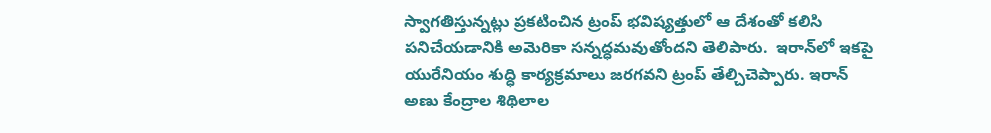స్వాగతిస్తున్నట్లు ప్రకటించిన ట్రంప్‌ భవిష్యత్తులో ఆ దేశంతో కలిసి పనిచేయడానికి అమెరికా సన్నద్ధమవుతోందని తెలిపారు.  ఇరాన్‌లో ఇకపై యురేనియం శుద్ధి కార్యక్రమాలు జరగవని ట్రంప్‌ తేల్చిచెప్పారు. ఇరాన్‌ అణు కేంద్రాల శిథిలాల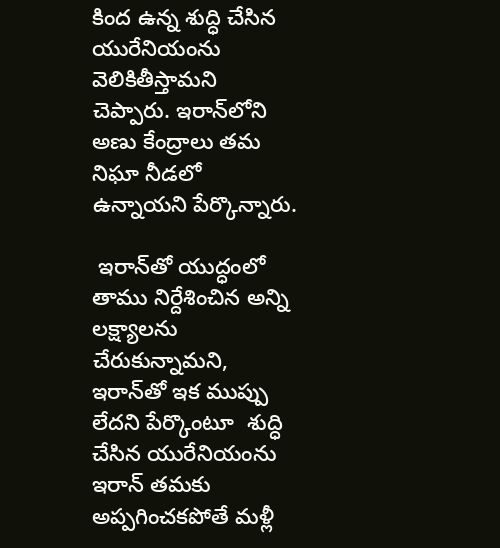కింద ఉన్న శుద్ధి చేసిన యురేనియంను వెలికితీస్తామని చెప్పారు. ఇరాన్‌లోని అణు కేంద్రాలు తమ నిఘా నీడలో ఉన్నాయని పేర్కొన్నారు.

 ఇరాన్‌తో యుద్ధంలో తాము నిర్దేశించిన అన్ని లక్ష్యాలను చేరుకున్నామని, ఇరాన్‌తో ఇక ముప్పు లేదని పేర్కొంటూ  శుద్ధి చేసిన యురేనియంను ఇరాన్‌ తమకు అప్పగించకపోతే మళ్లీ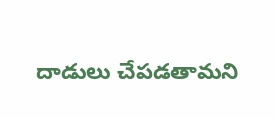దాడులు చేపడతామని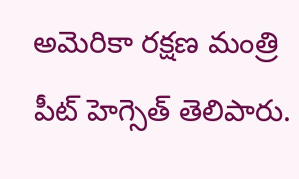అమెరికా రక్షణ మంత్రి పీట్ హెగ్సెత్ తెలిపారు.